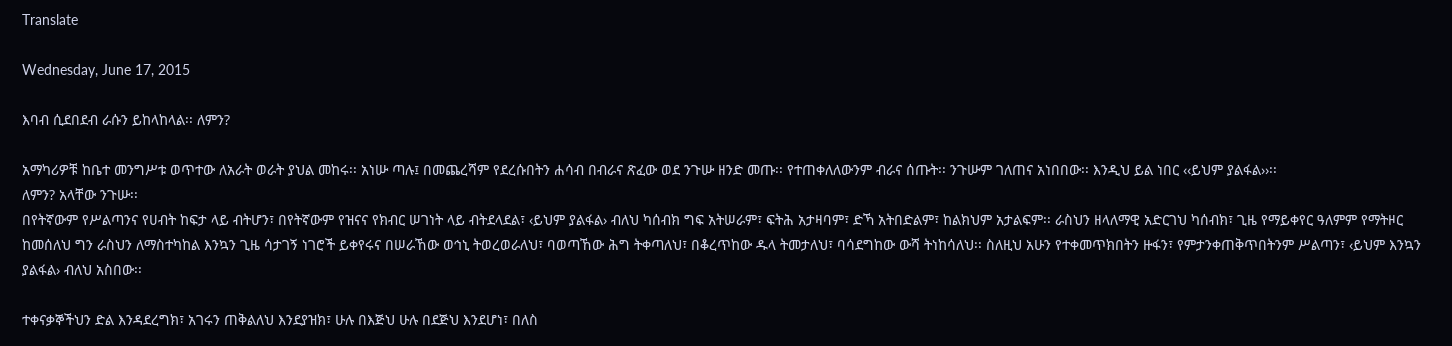Translate

Wednesday, June 17, 2015

እባብ ሲደበደብ ራሱን ይከላከላል፡፡ ለምን?

አማካሪዎቹ ከቤተ መንግሥቱ ወጥተው ለአራት ወራት ያህል መከሩ፡፡ አነሡ ጣሉ፤ በመጨረሻም የደረሱበትን ሐሳብ በብራና ጽፈው ወደ ንጉሡ ዘንድ መጡ፡፡ የተጠቀለለውንም ብራና ሰጡት፡፡ ንጉሡም ገለጠና አነበበው፡፡ እንዲህ ይል ነበር ‹‹ይህም ያልፋል››፡፡
ለምን? አላቸው ንጉሡ፡፡
በየትኛውም የሥልጣንና የሀብት ከፍታ ላይ ብትሆን፣ በየትኛውም የዝናና የክብር ሠገነት ላይ ብትደላደል፣ ‹ይህም ያልፋል› ብለህ ካሰብክ ግፍ አትሠራም፣ ፍትሕ አታዛባም፣ ድኻ አትበድልም፣ ከልክህም አታልፍም፡፡ ራስህን ዘላለማዊ አድርገህ ካሰብክ፣ ጊዜ የማይቀየር ዓለምም የማትዞር ከመሰለህ ግን ራስህን ለማስተካከል እንኳን ጊዜ ሳታገኝ ነገሮች ይቀየሩና በሠራኸው ወኅኒ ትወረወራለህ፣ ባወጣኸው ሕግ ትቀጣለህ፣ በቆረጥከው ዱላ ትመታለህ፣ ባሳደግከው ውሻ ትነከሳለህ፡፡ ስለዚህ አሁን የተቀመጥክበትን ዙፋን፣ የምታንቀጠቅጥበትንም ሥልጣን፣ ‹ይህም እንኳን ያልፋል› ብለህ አስበው፡፡

ተቀናቃኞችህን ድል እንዳደረግክ፣ አገሩን ጠቅልለህ እንደያዝክ፣ ሁሉ በእጅህ ሁሉ በደጅህ እንደሆነ፣ በለስ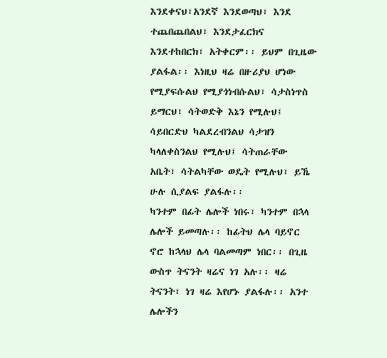እንደቀናህ፣አንደኛ እንደወጣህ፣ እንደ ተጨበጨበልህ፣ እንደታፈርክና እንደተከበርክ፣ አትቀርም፡፡ ይህም በጊዜው ያልፋል፡፡ እነዚህ ዛሬ በዙሪያህ ሆነው የሚያፍሱልህ የሚያጎነብሱልህ፣ ሳታስነጥስ ይማርህ፣ ሳትወድቅ እኔን የሚሉህ፤ ሳይበርድህ ካልደረብንልህ ሳታዝን ካላለቀስንልህ የሚሉህ፤ ሳትጠራቸው አቤት፣ ሳትልካቸው ወዴት የሚሉህ፣ ይኼ ሁሉ ሲያልፍ ያልፋሉ፡፡
ካንተም በፊት ሌሎች ነበሩ፣ ካንተም በኋላ ሌሎች ይመጣሉ፡፡ ከፊትህ ሌላ ባይኖር ኖሮ ከኋላህ ሌላ ባልመጣም ነበር፡፡ በጊዜ ውስጥ ትናንት ዛሬና ነገ አሉ፡፡ ዛሬ ትናንት፣ ነገ ዛሬ እየሆኑ ያልፋሉ፡፡ አንተ ሌሎችን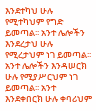እንደተካህ ሁሉ የሚተካህም የግድ ይመጣል፡፡ አንተ ሌሎችን እንደረታህ ሁሉ የሚረታህም ነገ ይመጣል፡፡ አንተ ሌሎችን እንዳሠርክ ሁሉ የሚያሥርህም ነገ ይመጣል፡፡ አንተ እንደቀበርክ ሁሉ ቀባሪህም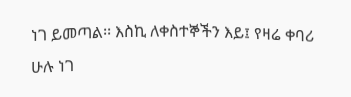ነገ ይመጣል፡፡ እስኪ ለቀስተኞችን እይ፤ የዛሬ ቀባሪ ሁሉ ነገ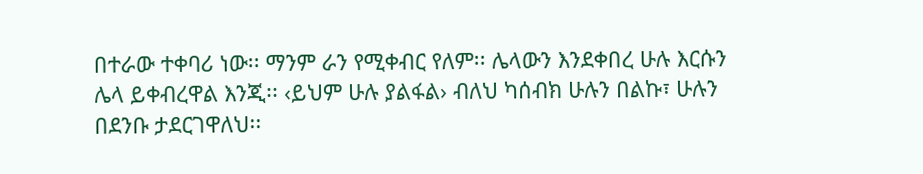በተራው ተቀባሪ ነው፡፡ ማንም ራን የሚቀብር የለም፡፡ ሌላውን እንደቀበረ ሁሉ እርሱን ሌላ ይቀብረዋል እንጂ፡፡ ‹ይህም ሁሉ ያልፋል› ብለህ ካሰብክ ሁሉን በልኩ፣ ሁሉን በደንቡ ታደርገዋለህ፡፡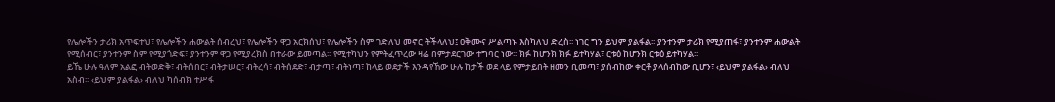የሌሎችን ታሪክ አጥፍተህ፣ የሌሎችን ሐውልት ሰብረህ፣ የሌሎችን ዋጋ አርክሰህ፣ የሌሎችን ስም ገድለህ መኖር ትችላለህ፤ ዐቅሙና ሥልጣኑ እስካለህ ድረስ፡፡ ነገር ግን ይህም ያልፋል፡፡ ያንተንም ታሪክ የሚያጠፋ፣ ያንተንም ሐውልት የሚሰብር፣ ያንተንም ስም የሚያጎድፍ፣ ያንተንም ዋጋ የሚያረክስ በተራው ይመጣል፡፡ የሚተካህን የምትፈጥረው ዛሬ በምታደርገው ተግባር ነው፡፡ ክፉ ከሆንክ ክፉ ይተካሃል፣ ርቱዕ ከሆንክ ርቱዕ ይተካሃል፡፡
ይኼ ሁሉ ዓለም አልፎ ብትወድቅ፣ ብትሰበር፣ ብትታሠር፣ ብትረሳ፣ ብትሰደድ፣ ብታጣ፣ ብትነጣ፣ ከላይ ወደታች እንዳየኸው ሁሉ ከታች ወደ ላይ የምታይበት ዘመን ቢመጣ፣ ያሰብከው ቀርቶ ያላሰብከው ቢሆን፣ ‹ይህም ያልፋል› ብለህ አስብ፡፡ ‹ይህም ያልፋል› ብለህ ካሰብክ ተሥፋ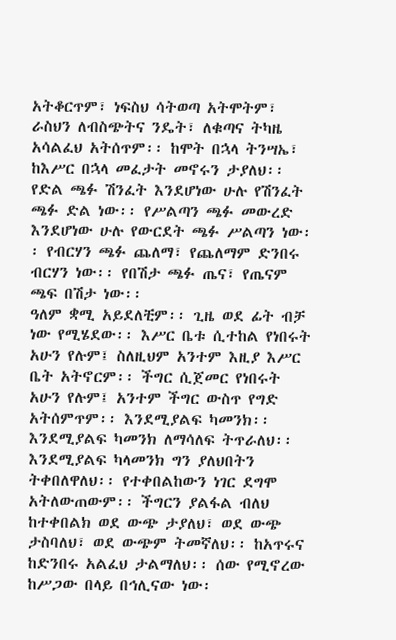አትቆርጥም፣ ነፍስህ ሳትወጣ አትሞትም፣ ራስህን ለብስጭትና ንዴት፣ ለቁጣና ትካዜ አሳልፈህ አትሰጥም፡፡ ከሞት በኋላ ትንሣኤ፣ ከእሥር በኋላ መፈታት መኖሩን ታያለህ፡፡ የድል ጫፉ ሽንፈት እንደሆነው ሁሉ የሽንፈት ጫፉ ድል ነው፡፡ የሥልጣን ጫፉ መውረድ እንደሆነው ሁሉ የውርደት ጫፉ ሥልጣን ነው፡፡ የብርሃን ጫፉ ጨለማ፣ የጨለማም ድንበሩ ብርሃን ነው፡፡ የበሽታ ጫፉ ጤና፣ የጤናም ጫፍ በሽታ ነው፡፡
ዓለም ቋሚ አይደለቺም፡፡ ጊዜ ወደ ፊት ብቻ ነው የሚሄደው፡፡ እሥር ቤቱ ሲተከል የነበሩት አሁን የሉም፤ ስለዚህም አንተም እዚያ እሥር ቤት አትኖርም፡፡ ችግር ሲጀመር የነበሩት አሁን የሉም፤ አንተም ችግር ውስጥ የግድ አትሰምጥም፡፡ እንደሚያልፍ ካመንክ፡፡ እንደሚያልፍ ካመንክ ለማሳለፍ ትጥራለህ፡፡ እንደሚያልፍ ካላመንክ ግን ያለህበትን ትቀበለዋለህ፡፡ የተቀበልከውን ነገር ደግሞ አትለውጠውም፡፡ ችግርን ያልፋል ብለህ ከተቀበልክ ወደ ውጭ ታያለህ፣ ወደ ውጭ ታስባለህ፣ ወደ ውጭም ትመኛለህ፡፡ ከአጥሩና ከድንበሩ አልፈህ ታልማለህ፡፡ ሰው የሚኖረው ከሥጋው በላይ በኅሊናው ነው፡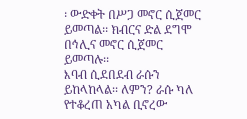፡ ውድቀት በሥጋ መኖር ሲጀመር ይመጣል፡፡ ክብርና ድል ደግሞ በኅሊና መኖር ሲጀመር ይመጣሉ፡፡
እባብ ሲደበደብ ራሱን ይከላከላል፡፡ ለምን? ራሱ ካለ የተቆረጠ አካል ቢኖረው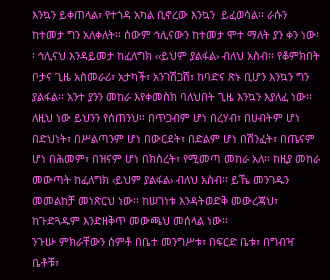እንኳን ይቀጠላል፣ የተጎዳ አካል ቢኖረው እንኳን  ይፈወሳል፡፡ ራሱን ከተመታ ግን አለቀለት፡፡ ሰውም ኅሊናውን ከተመታ ሞተ ማለት ያን ቀን ነው፡፡ ኅሊናህ እንዳይመታ ከፈለግክ ‹‹ይህም ያልፋል› ብለህ አስብ፡፡ የቆምክበት ቦታና ጊዜ አስመራሪ፣ አታካች፣ አንገሽጋሽ፣ ከባድና ጽኑ ቢሆን እንኳን ግን ያልፋል፡፡ አንተ ያንን መከራ እየቀመስክ ባለህበት ጊዜ እንኳን እያለፈ ነው፡፡
ለዚህ ነው ይህንን የሰጠንህ፡፡ በጥጋብም ሆነ በረሃብ፣ በሀብትም ሆነ በድህነት፣ በሥልጣንም ሆነ በውርደት፣ በድልም ሆነ በሽንፈት፣ በጤናም ሆነ በሕመም፣ በዝናም ሆነ በክስረት፣ የሚመጣ መከራ አለ፡፡ ከዚያ መከራ መውጣት ከፈለግክ ‹ይህም ያልፋል› ብለህ አስብ፡፡ ይኼ መንገዱን መመልከቻ መነጽርህ ነው፡፡ ከሠገነቱ እንዳትወድቅ መውረጃህ፣ ከጉድጓዱም እንድዘቅጥ መውጫህ መሰላል ነው፡፡
ንጉሡ ምክራቸውን ሰምቶ በቤተ መንግሥቱ፣ በፍርድ ቤቱ፣ በግብዣ ቤቶቹ፣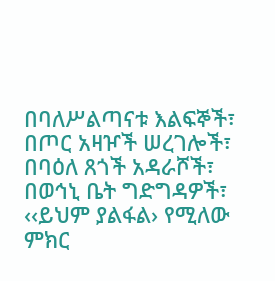በባለሥልጣናቱ እልፍኞች፣ በጦር አዛዦች ሠረገሎች፣ በባዕለ ጸጎች አዳራሾች፣ በወኅኒ ቤት ግድግዳዎች፣ ‹‹ይህም ያልፋል› የሚለው ምክር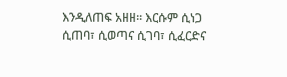እንዲለጠፍ አዘዘ፡፡ እርሱም ሲነጋ ሲጠባ፣ ሲወጣና ሲገባ፣ ሲፈርድና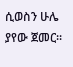ሲወስን ሁሌ ያየው ጀመር፡፡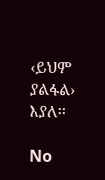‹ይህም ያልፋል› እያለ፡፡

No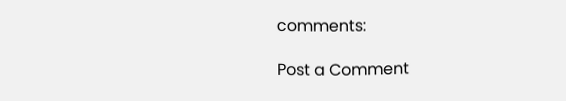comments:

Post a Comment